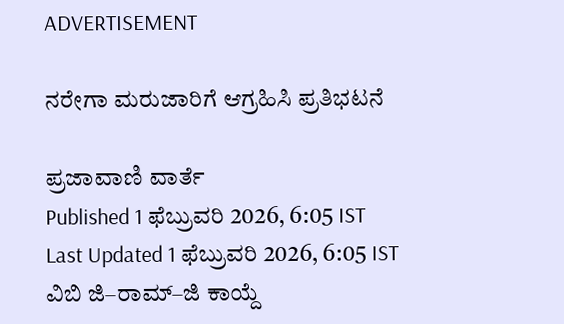ADVERTISEMENT

ನರೇಗಾ ಮರುಜಾರಿಗೆ ಆಗ್ರಹಿಸಿ ಪ್ರತಿಭಟನೆ

ಪ್ರಜಾವಾಣಿ ವಾರ್ತೆ
Published 1 ಫೆಬ್ರುವರಿ 2026, 6:05 IST
Last Updated 1 ಫೆಬ್ರುವರಿ 2026, 6:05 IST
ವಿಬಿ ಜಿ–ರಾಮ್‌–ಜಿ ಕಾಯ್ದೆ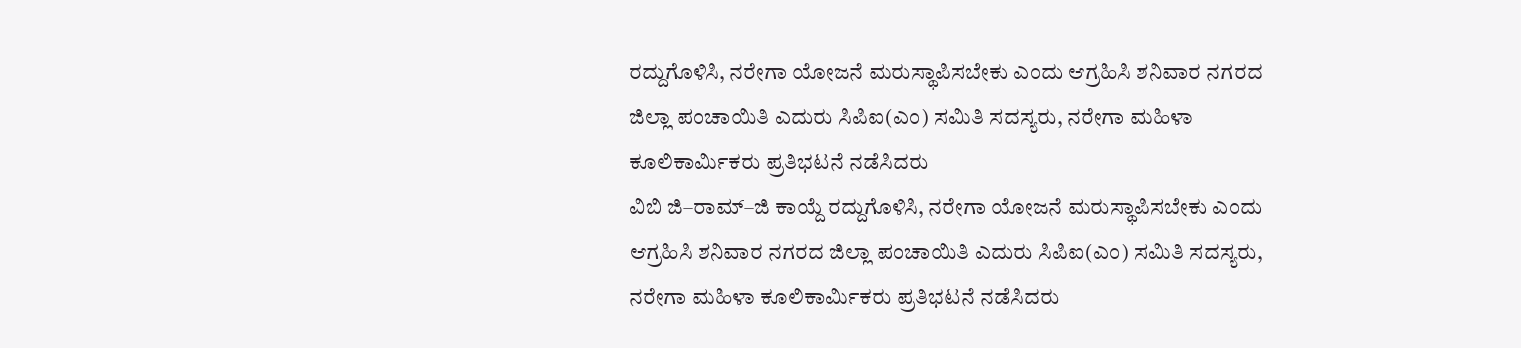ರದ್ದುಗೊಳಿಸಿ, ನರೇಗಾ ಯೋಜನೆ ಮರುಸ್ಥಾಪಿಸಬೇಕು ಎಂದು ಆಗ್ರಹಿಸಿ ಶನಿವಾರ ನಗರದ ಜಿಲ್ಲಾ ಪಂಚಾಯಿತಿ ಎದುರು ಸಿಪಿಐ(ಎಂ) ಸಮಿತಿ ಸದಸ್ಯರು, ನರೇಗಾ ಮಹಿಳಾ ಕೂಲಿಕಾರ್ಮಿಕರು ಪ್ರತಿಭಟನೆ ನಡೆಸಿದರು
ವಿಬಿ ಜಿ–ರಾಮ್‌–ಜಿ ಕಾಯ್ದೆ ರದ್ದುಗೊಳಿಸಿ, ನರೇಗಾ ಯೋಜನೆ ಮರುಸ್ಥಾಪಿಸಬೇಕು ಎಂದು ಆಗ್ರಹಿಸಿ ಶನಿವಾರ ನಗರದ ಜಿಲ್ಲಾ ಪಂಚಾಯಿತಿ ಎದುರು ಸಿಪಿಐ(ಎಂ) ಸಮಿತಿ ಸದಸ್ಯರು, ನರೇಗಾ ಮಹಿಳಾ ಕೂಲಿಕಾರ್ಮಿಕರು ಪ್ರತಿಭಟನೆ ನಡೆಸಿದರು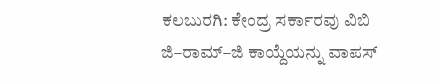ಕಲಬುರಗಿ: ಕೇಂದ್ರ ಸರ್ಕಾರವು ವಿಬಿ ಜಿ–ರಾಮ್‌–ಜಿ ಕಾಯ್ದೆಯನ್ನು ವಾಪಸ್‌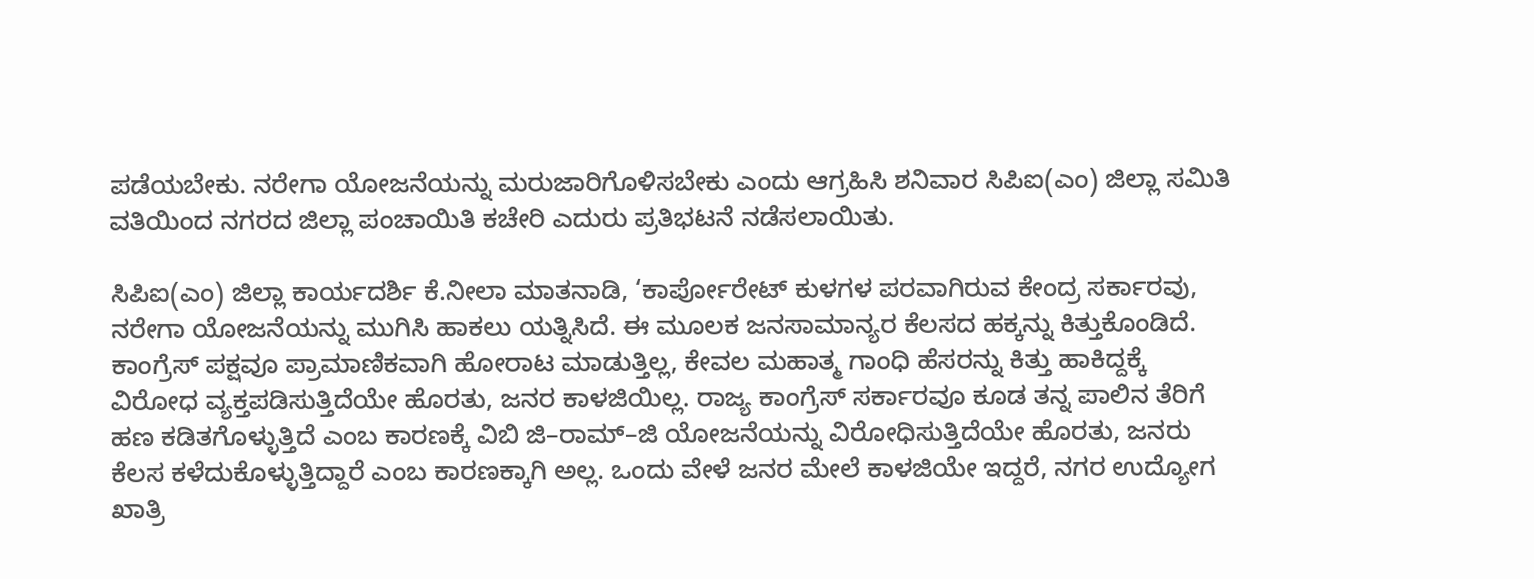ಪಡೆಯಬೇಕು. ನರೇಗಾ ಯೋಜನೆಯನ್ನು ಮರುಜಾರಿಗೊಳಿಸಬೇಕು ಎಂದು ಆಗ್ರಹಿಸಿ ಶನಿವಾರ ಸಿಪಿಐ(ಎಂ) ಜಿಲ್ಲಾ ಸಮಿತಿ ವತಿಯಿಂದ ನಗರದ ಜಿಲ್ಲಾ ಪಂಚಾಯಿತಿ ಕಚೇರಿ ಎದುರು ಪ್ರತಿಭಟನೆ ನಡೆಸಲಾಯಿತು.

ಸಿಪಿಐ(ಎಂ) ಜಿಲ್ಲಾ ಕಾರ್ಯದರ್ಶಿ ಕೆ.ನೀಲಾ ಮಾತನಾಡಿ, ‘ಕಾರ್ಪೋರೇಟ್‌ ಕುಳಗಳ ಪರವಾಗಿರುವ ಕೇಂದ್ರ ಸರ್ಕಾರವು, ನರೇಗಾ ಯೋಜನೆಯನ್ನು ಮುಗಿಸಿ ಹಾಕಲು ಯತ್ನಿಸಿದೆ. ಈ ಮೂಲಕ ಜನಸಾಮಾನ್ಯರ ಕೆಲಸದ ಹಕ್ಕನ್ನು ಕಿತ್ತುಕೊಂಡಿದೆ. ಕಾಂಗ್ರೆಸ್‌ ಪಕ್ಷವೂ ಪ್ರಾಮಾಣಿಕವಾಗಿ ಹೋರಾಟ ಮಾಡುತ್ತಿಲ್ಲ, ಕೇವಲ ಮಹಾತ್ಮ ಗಾಂಧಿ ಹೆಸರನ್ನು ಕಿತ್ತು ಹಾಕಿದ್ದಕ್ಕೆ ವಿರೋಧ ವ್ಯಕ್ತಪಡಿಸುತ್ತಿದೆಯೇ ಹೊರತು, ಜನರ ಕಾಳಜಿಯಿಲ್ಲ. ರಾಜ್ಯ ಕಾಂಗ್ರೆಸ್‌ ಸರ್ಕಾರವೂ ಕೂಡ ತನ್ನ ಪಾಲಿನ ತೆರಿಗೆ ಹಣ ಕಡಿತಗೊಳ್ಳುತ್ತಿದೆ ಎಂಬ ಕಾರಣಕ್ಕೆ ವಿಬಿ ಜಿ–ರಾಮ್‌–ಜಿ ಯೋಜನೆಯನ್ನು ವಿರೋಧಿಸುತ್ತಿದೆಯೇ ಹೊರತು, ಜನರು ಕೆಲಸ ಕಳೆದುಕೊಳ್ಳುತ್ತಿದ್ದಾರೆ ಎಂಬ ಕಾರಣಕ್ಕಾಗಿ ಅಲ್ಲ. ಒಂದು ವೇಳೆ ಜನರ ಮೇಲೆ ಕಾಳಜಿಯೇ ಇದ್ದರೆ, ನಗರ ಉದ್ಯೋಗ ಖಾತ್ರಿ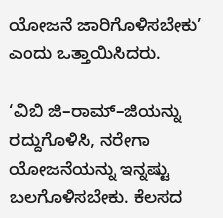ಯೋಜನೆ ಜಾರಿಗೊಳಿಸಬೇಕು’ ಎಂದು ಒತ್ತಾಯಿಸಿದರು.

‘ವಿಬಿ ಜಿ–ರಾಮ್‌–ಜಿಯನ್ನು ರದ್ದುಗೊಳಿಸಿ, ನರೇಗಾ ಯೋಜನೆಯನ್ನು ಇನ್ನಷ್ಟು ಬಲಗೊಳಿಸಬೇಕು. ಕೆಲಸದ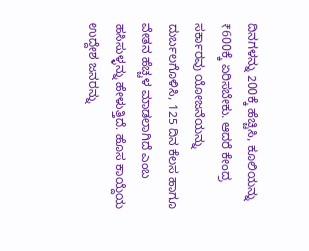ದಿನಗಳನ್ನು 200ಕ್ಕೆ ಹೆಚ್ಚಿಸಿ, ಕೂಲಿಯನ್ನು ₹600ಕ್ಕೆ ಏರಿಸಬೇಕು. ಆದರೆ ಕೇಂದ್ರ ಸರ್ಕಾರವು ಯೋಜನೆಯನ್ನು ದುರ್ಬಲಗೊಳಿಸಿ, 125 ದಿನ ಕೆಲಸ ಹಾಗೂ ವೇತನ ಹೆಚ್ಚಳ ಮಾಡಲಾಗಿದೆ ಎಂಬ ಹಸಿಸುಳ್ಳನ್ನು ಹೇಳುತ್ತಿದೆ. ಹೊಸ ಕಾಯ್ದೆಯ ಉದ್ದೇಶ ಜನರನ್ನು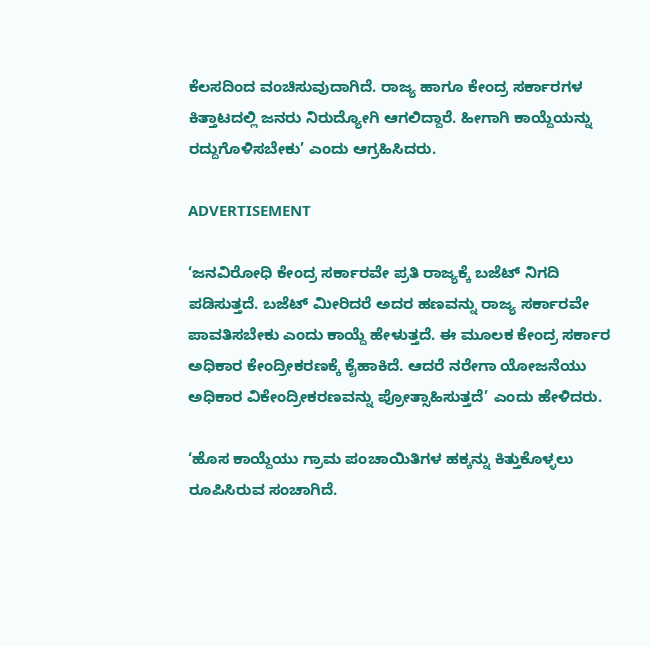ಕೆಲಸದಿಂದ ವಂಚಿಸುವುದಾಗಿದೆ. ರಾಜ್ಯ ಹಾಗೂ ಕೇಂದ್ರ ಸರ್ಕಾರಗಳ ಕಿತ್ತಾಟದಲ್ಲಿ ಜನರು ನಿರುದ್ಯೋಗಿ ಆಗಲಿದ್ದಾರೆ. ಹೀಗಾಗಿ ಕಾಯ್ದೆಯನ್ನು ರದ್ದುಗೊಳಿಸಬೇಕು’ ಎಂದು ಆಗ್ರಹಿಸಿದರು.

ADVERTISEMENT

‘ಜನವಿರೋಧಿ ಕೇಂದ್ರ ಸರ್ಕಾರವೇ ಪ್ರತಿ ರಾಜ್ಯಕ್ಕೆ ಬಜೆಟ್‌ ನಿಗದಿ ಪಡಿಸುತ್ತದೆ. ಬಜೆಟ್‌ ಮೀರಿದರೆ ಅದರ ಹಣವನ್ನು ರಾಜ್ಯ ಸರ್ಕಾರವೇ ಪಾವತಿಸಬೇಕು ಎಂದು ಕಾಯ್ದೆ ಹೇಳುತ್ತದೆ. ಈ ಮೂಲಕ ಕೇಂದ್ರ ಸರ್ಕಾರ ಅಧಿಕಾರ ಕೇಂದ್ರೀಕರಣಕ್ಕೆ ಕೈಹಾಕಿದೆ. ಆದರೆ ನರೇಗಾ ಯೋಜನೆಯು ಅಧಿಕಾರ ವಿಕೇಂದ್ರೀಕರಣವನ್ನು ಪ್ರೋತ್ಸಾಹಿಸುತ್ತದೆ’ ಎಂದು ಹೇಳಿದರು.

‘ಹೊಸ ಕಾಯ್ದೆಯು ಗ್ರಾಮ ಪಂಚಾಯಿತಿಗಳ ಹಕ್ಕನ್ನು ಕಿತ್ತುಕೊಳ್ಳಲು ರೂಪಿಸಿರುವ ಸಂಚಾಗಿದೆ.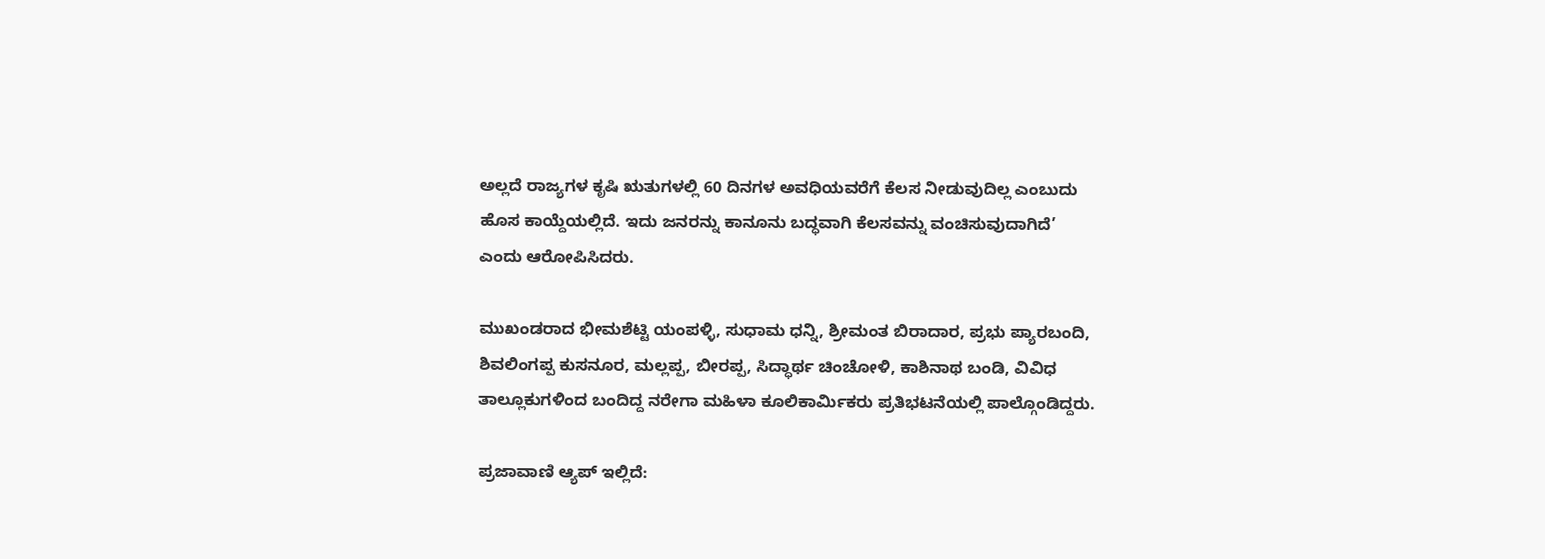ಅಲ್ಲದೆ ರಾಜ್ಯಗಳ ಕೃಷಿ ಋತುಗಳಲ್ಲಿ 60 ದಿನಗಳ ಅವಧಿಯವರೆಗೆ ಕೆಲಸ ನೀಡುವುದಿಲ್ಲ ಎಂಬುದು ಹೊಸ ಕಾಯ್ದೆಯಲ್ಲಿದೆ. ಇದು ಜನರನ್ನು ಕಾನೂನು ಬದ್ಧವಾಗಿ ಕೆಲಸವನ್ನು ವಂಚಿಸುವುದಾಗಿದೆ’ ಎಂದು ಆರೋಪಿಸಿದರು.

ಮುಖಂಡರಾದ ಭೀಮಶೆಟ್ಟಿ ಯಂಪಳ್ಳಿ, ಸುಧಾಮ ಧನ್ನಿ, ಶ್ರೀಮಂತ ಬಿರಾದಾರ, ಪ್ರಭು ಪ್ಯಾರಬಂದಿ, ಶಿವಲಿಂಗಪ್ಪ ಕುಸನೂರ, ಮಲ್ಲಪ್ಪ, ಬೀರಪ್ಪ, ಸಿದ್ಧಾರ್ಥ ಚಿಂಚೋಳಿ, ಕಾಶಿನಾಥ ಬಂಡಿ, ವಿವಿಧ ತಾಲ್ಲೂಕುಗಳಿಂದ ಬಂದಿದ್ದ ನರೇಗಾ ಮಹಿಳಾ ಕೂಲಿಕಾರ್ಮಿಕರು ಪ್ರತಿಭಟನೆಯಲ್ಲಿ ಪಾಲ್ಗೊಂಡಿದ್ದರು.

ಪ್ರಜಾವಾಣಿ ಆ್ಯಪ್ ಇಲ್ಲಿದೆ: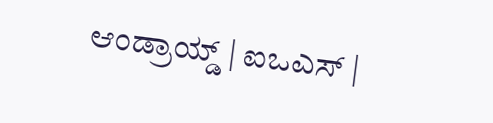ಆಂಡ್ರಾಯ್ಡ್ | ಐಒಎಸ್ |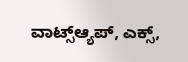ವಾಟ್ಸ್ಆ್ಯಪ್, ಎಕ್ಸ್,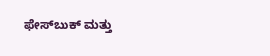ಫೇಸ್‌ಬುಕ್ ಮತ್ತು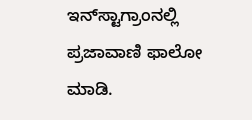ಇನ್‌ಸ್ಟಾಗ್ರಾಂನಲ್ಲಿ ಪ್ರಜಾವಾಣಿ ಫಾಲೋ ಮಾಡಿ.